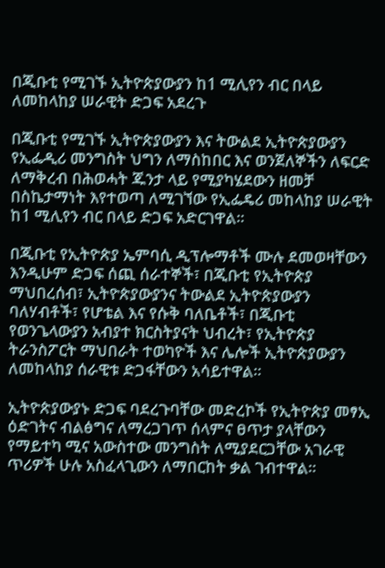በጂቡቲ የሚገኙ ኢትዮጵያውያን ከ1 ሚሊየን ብር በላይ ለመከላከያ ሠራዊት ድጋፍ አደረጉ

በጂቡቲ የሚገኙ ኢትዮጵያውያን እና ትውልደ ኢትዮጵያውያን የኢፌዲሪ መንግስት ህግን ለማስከበር እና ወንጀለኞችን ለፍርድ ለማቅረብ በሕወሓት ጁንታ ላይ የሚያካሄደውን ዘመቻ በስኬታማነት እየተወጣ ለሚገኘው የኢፌዴሪ መከላከያ ሠራዊት ከ1 ሚሊየን ብር በላይ ድጋፍ አድርገዋል።

በጂቡቲ የኢትዮጵያ ኤምባሲ ዲፕሎማቶች ሙሉ ደመወዛቸውን እንዲሁም ድጋፍ ሰጪ ሰራተኞች፣ በጂቡቲ የኢትዮጵያ ማህበረሰብ፣ ኢትዮጵያውያንና ትውልደ ኢትዮጵያውያን ባለሃብቶች፣ የሆቴል እና የሱቅ ባለቤቶች፣ በጂቡቲ የወንጌላውያን አብያተ ክርስትያናት ህብረት፣ የኢትዮጵያ ትራንስፖርት ማህበራት ተወካዮች እና ሌሎች ኢትዮጵያውያን ለመከላከያ ሰራዊቱ ድጋፋቸውን አሳይተዋል።

ኢትዮጵያውያኑ ድጋፍ ባደረጉባቸው መድረኮች የኢትዮጵያ መፃኢ ዕድገትና ብልፅግና ለማረጋገጥ ሰላምና ፀጥታ ያላቸውን የማይተካ ሚና አውስተው መንግስት ለሚያደርጋቸው አገራዊ ጥሪዎች ሁሉ አስፈላጊውን ለማበርከት ቃል ገብተዋል።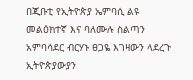በጂቡቲ የኢትዮጵያ ኤምባሲ ልዩ መልዕክተኛ እና ባለሙሉ ስልጣን አምባሳደር ብርሃኑ ፀጋዬ እገዛውን ላደረጉ ኢትዮጵያውያን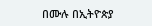በሙሉ በኢትዮጵያ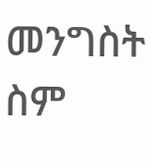መንግስት ስም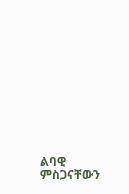ልባዊ ምስጋናቸውን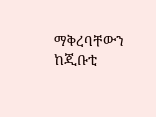ማቅረባቸውን ከጂቡቲ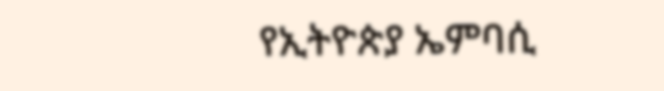የኢትዮጵያ ኤምባሲ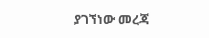ያገኘነው መረጃ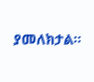ያመለክታል።